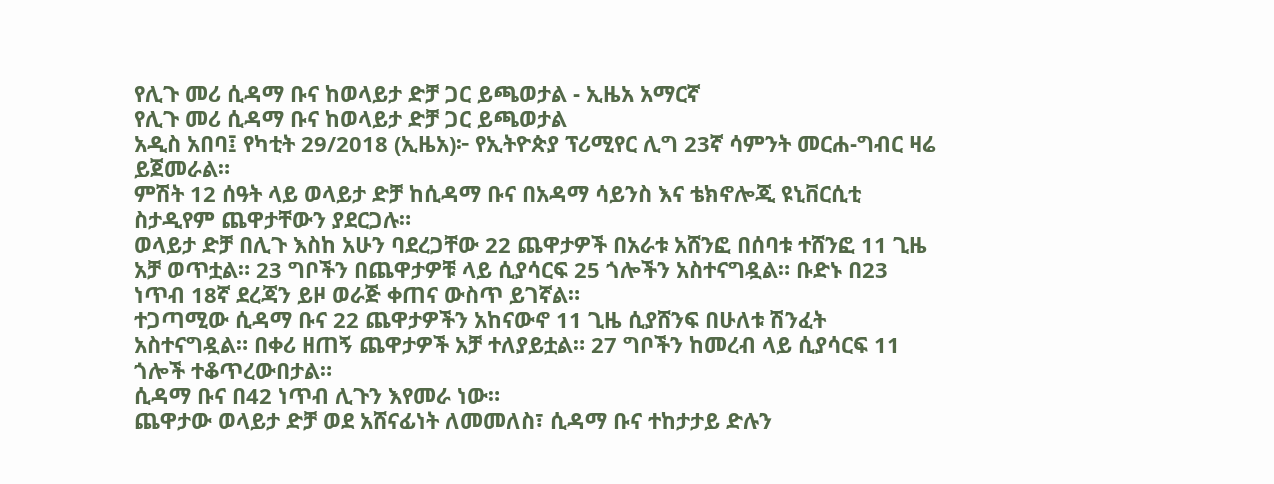የሊጉ መሪ ሲዳማ ቡና ከወላይታ ድቻ ጋር ይጫወታል - ኢዜአ አማርኛ
የሊጉ መሪ ሲዳማ ቡና ከወላይታ ድቻ ጋር ይጫወታል
አዲስ አበባ፤ የካቲት 29/2018 (ኢዜአ)፦ የኢትዮጵያ ፕሪሚየር ሊግ 23ኛ ሳምንት መርሐ-ግብር ዛሬ ይጀመራል።
ምሽት 12 ሰዓት ላይ ወላይታ ድቻ ከሲዳማ ቡና በአዳማ ሳይንስ እና ቴክኖሎጂ ዩኒቨርሲቲ ስታዲየም ጨዋታቸውን ያደርጋሉ።
ወላይታ ድቻ በሊጉ እስከ አሁን ባደረጋቸው 22 ጨዋታዎች በአራቱ አሸንፎ በሰባቱ ተሸንፎ 11 ጊዜ አቻ ወጥቷል። 23 ግቦችን በጨዋታዎቹ ላይ ሲያሳርፍ 25 ጎሎችን አስተናግዷል። ቡድኑ በ23 ነጥብ 18ኛ ደረጃን ይዞ ወራጅ ቀጠና ውስጥ ይገኛል።
ተጋጣሚው ሲዳማ ቡና 22 ጨዋታዎችን አከናውኖ 11 ጊዜ ሲያሸንፍ በሁለቱ ሽንፈት አስተናግዷል። በቀሪ ዘጠኝ ጨዋታዎች አቻ ተለያይቷል። 27 ግቦችን ከመረብ ላይ ሲያሳርፍ 11 ጎሎች ተቆጥረውበታል።
ሲዳማ ቡና በ42 ነጥብ ሊጉን እየመራ ነው።
ጨዋታው ወላይታ ድቻ ወደ አሸናፊነት ለመመለስ፣ ሲዳማ ቡና ተከታታይ ድሉን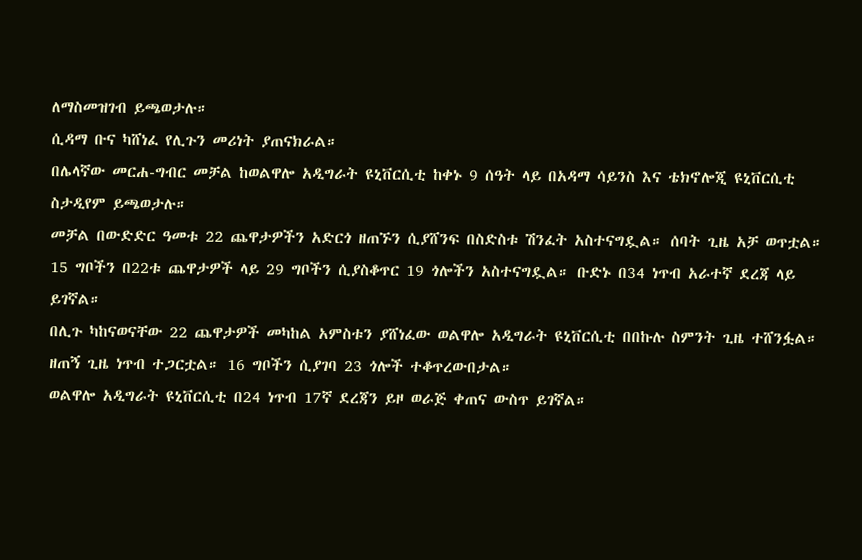ለማስመዝገብ ይጫወታሉ።
ሲዳማ ቡና ካሸነፈ የሊጉን መሪነት ያጠናክራል።
በሌላኛው መርሐ-ግብር መቻል ከወልዋሎ አዲግራት ዩኒቨርሲቲ ከቀኑ 9 ሰዓት ላይ በአዳማ ሳይንስ እና ቴክኖሎጂ ዩኒቨርሲቲ ስታዲየም ይጫወታሉ።
መቻል በውድድር ዓመቱ 22 ጨዋታዎችን አድርጎ ዘጠኙን ሲያሸንፍ በስድስቱ ሽንፈት አስተናግዷል። ሰባት ጊዜ አቻ ወጥቷል። 15 ግቦችን በ22ቱ ጨዋታዎች ላይ 29 ግቦችን ሲያስቆጥር 19 ጎሎችን አስተናግዷል። ቡድኑ በ34 ነጥብ አራተኛ ደረጃ ላይ ይገኛል።
በሊጉ ካከናወናቸው 22 ጨዋታዎች መካከል አምስቱን ያሸነፈው ወልዋሎ አዲግራት ዩኒቨርሲቲ በበኩሉ ስምንት ጊዜ ተሸንፏል። ዘጠኝ ጊዜ ነጥብ ተጋርቷል። 16 ግቦችን ሲያገባ 23 ጎሎች ተቆጥረውበታል።
ወልዋሎ አዲግራት ዩኒቨርሲቲ በ24 ነጥብ 17ኛ ደረጃን ይዞ ወራጅ ቀጠና ውስጥ ይገኛል።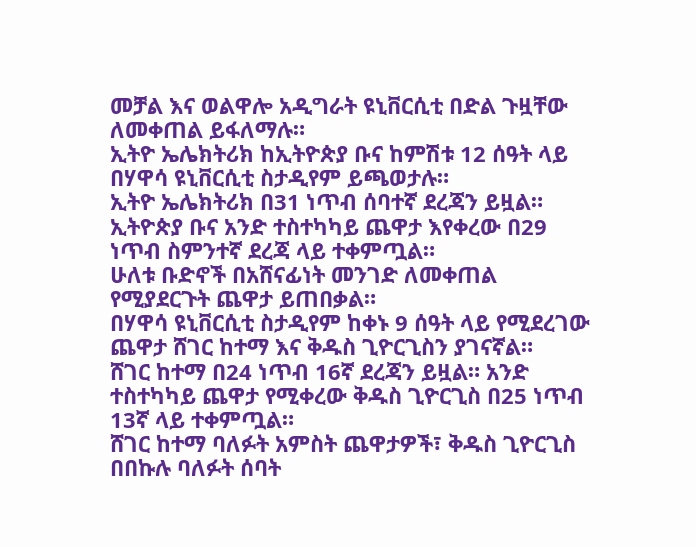መቻል እና ወልዋሎ አዲግራት ዩኒቨርሲቲ በድል ጉዟቸው ለመቀጠል ይፋለማሉ።
ኢትዮ ኤሌክትሪክ ከኢትዮጵያ ቡና ከምሽቱ 12 ሰዓት ላይ በሃዋሳ ዩኒቨርሲቲ ስታዲየም ይጫወታሉ።
ኢትዮ ኤሌክትሪክ በ31 ነጥብ ሰባተኛ ደረጃን ይዟል። ኢትዮጵያ ቡና አንድ ተስተካካይ ጨዋታ እየቀረው በ29 ነጥብ ስምንተኛ ደረጃ ላይ ተቀምጧል።
ሁለቱ ቡድኖች በአሸናፊነት መንገድ ለመቀጠል የሚያደርጉት ጨዋታ ይጠበቃል።
በሃዋሳ ዩኒቨርሲቲ ስታዲየም ከቀኑ 9 ሰዓት ላይ የሚደረገው ጨዋታ ሸገር ከተማ እና ቅዱስ ጊዮርጊስን ያገናኛል።
ሸገር ከተማ በ24 ነጥብ 16ኛ ደረጃን ይዟል። አንድ ተስተካካይ ጨዋታ የሚቀረው ቅዱስ ጊዮርጊስ በ25 ነጥብ 13ኛ ላይ ተቀምጧል።
ሸገር ከተማ ባለፉት አምስት ጨዋታዎች፣ ቅዱስ ጊዮርጊስ በበኩሉ ባለፉት ሰባት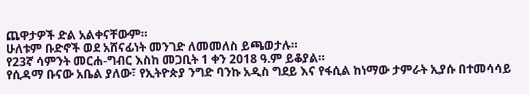ጨዋታዎች ድል አልቀናቸውም።
ሁለቱም ቡድኖች ወደ አሸናፊነት መንገድ ለመመለስ ይጫወታሉ።
የ23ኛ ሳምንት መርሐ-ግብር እስከ መጋቢት 1 ቀን 2018 ዓ.ም ይቆያል።
የሲዳማ ቡናው አቤል ያለው፣ የኢትዮጵያ ንግድ ባንኩ አዲስ ግደይ እና የፋሲል ከነማው ታምራት ኢያሱ በተመሳሳይ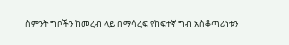ስምንት ግቦችን ከመረብ ላይ በማሳረፍ የከፍተኛ ግብ አስቆጣሪነቱን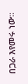በጋራ እየመሩ ነው።